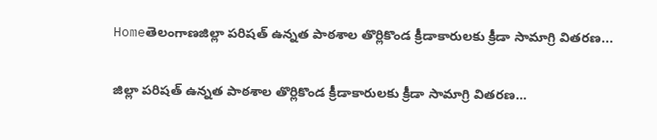Homeతెలంగాణజిల్లా పరిషత్ ఉన్నత పాఠశాల తొర్లికొండ క్రీడాకారులకు క్రీడా సామాగ్రి వితరణ...

జిల్లా పరిషత్ ఉన్నత పాఠశాల తొర్లికొండ క్రీడాకారులకు క్రీడా సామాగ్రి వితరణ…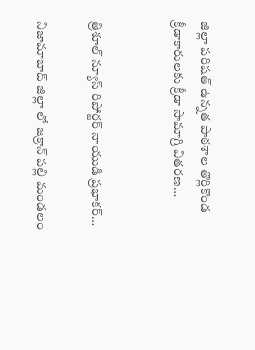జిల్లా పరిషత్ ఉన్నత పాఠశాల తొర్లికొండ క్రీడాకారులకు క్రీడా సామాగ్రి వితరణ…


త్రిశూల్ న్యూస్ రిపోర్టర్ నాయుడి ప్రభాకర్…

నిజామాబాద్ జిల్లా లో జక్రాన్ పల్లి మండలం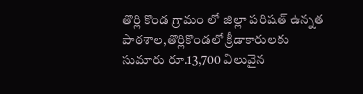తొర్లి కొండ గ్రామం లో జిల్లా పరిషత్ ఉన్నత పాఠశాల,తొర్లికొండలో క్రీడాకారులకు సుమారు రూ.13,700 విలువైన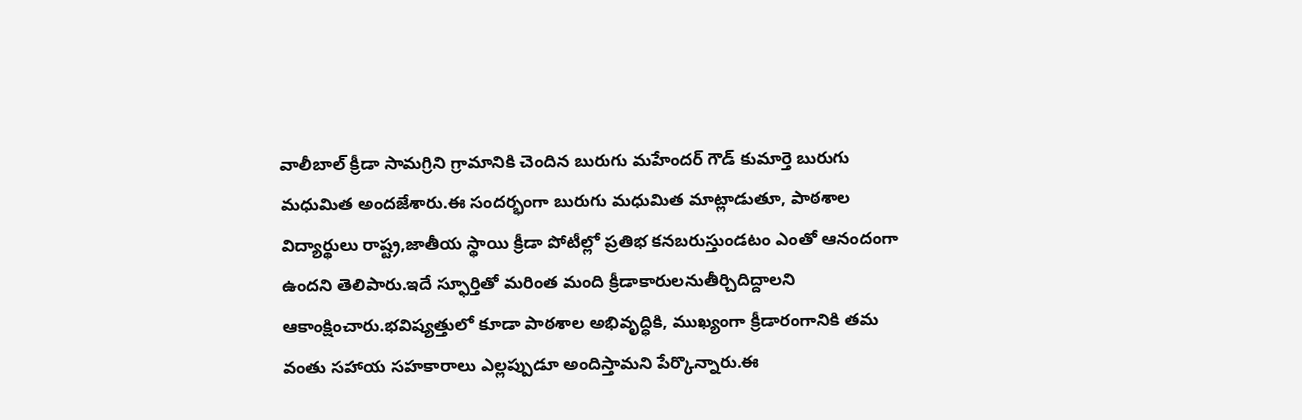వాలీబాల్ క్రీడా సామగ్రిని గ్రామానికి చెందిన బురుగు మహేందర్ గౌడ్ కుమార్తె బురుగు మధుమిత అందజేశారు.ఈ సందర్భంగా బురుగు మధుమిత మాట్లాడుతూ, పాఠశాల విద్యార్థులు రాష్ట్ర,జాతీయ స్థాయి క్రీడా పోటీల్లో ప్రతిభ కనబరుస్తుండటం ఎంతో ఆనందంగా ఉందని తెలిపారు.ఇదే స్ఫూర్తితో మరింత మంది క్రీడాకారులనుతీర్చిదిద్దాలని ఆకాంక్షించారు.భవిష్యత్తులో కూడా పాఠశాల అభివృద్ధికి, ముఖ్యంగా క్రీడారంగానికి తమ వంతు సహాయ సహకారాలు ఎల్లప్పుడూ అందిస్తామని పేర్కొన్నారు.ఈ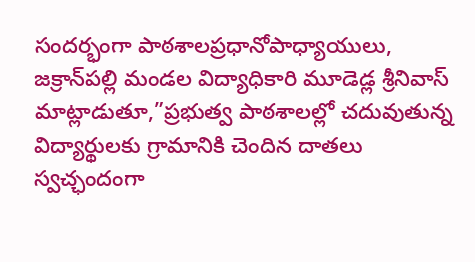సందర్భంగా పాఠశాలప్రధానోపాధ్యాయులు, జక్రాన్‌పల్లి మండల విద్యాధికారి మూడెడ్ల శ్రీనివాస్ మాట్లాడుతూ,”ప్రభుత్వ పాఠశాలల్లో చదువుతున్న విద్యార్థులకు గ్రామానికి చెందిన దాతలు స్వచ్ఛందంగా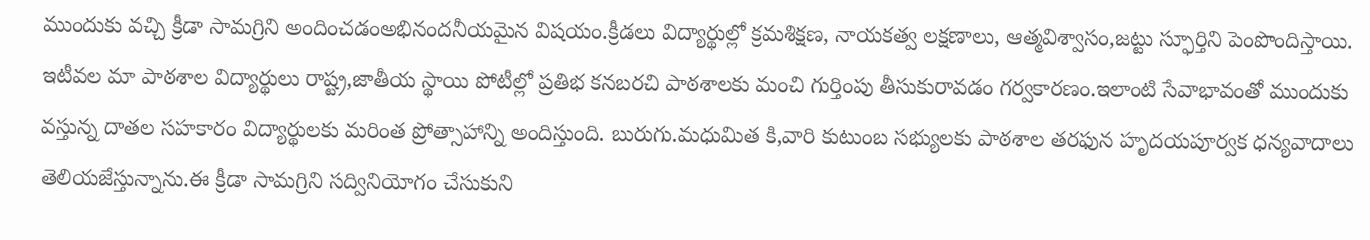ముందుకు వచ్చి క్రీడా సామగ్రిని అందించడంఅభినందనీయమైన విషయం.క్రీడలు విద్యార్థుల్లో క్రమశిక్షణ, నాయకత్వ లక్షణాలు, ఆత్మవిశ్వాసం,జట్టు స్ఫూర్తిని పెంపొందిస్తాయి. ఇటీవల మా పాఠశాల విద్యార్థులు రాష్ట్ర,జాతీయ స్థాయి పోటీల్లో ప్రతిభ కనబరచి పాఠశాలకు మంచి గుర్తింపు తీసుకురావడం గర్వకారణం.ఇలాంటి సేవాభావంతో ముందుకు వస్తున్న దాతల సహకారం విద్యార్థులకు మరింత ప్రోత్సాహాన్ని అందిస్తుంది. బురుగు.మధుమిత కి,వారి కుటుంబ సభ్యులకు పాఠశాల తరఫున హృదయపూర్వక ధన్యవాదాలు తెలియజేస్తున్నాను.ఈ క్రీడా సామగ్రిని సద్వినియోగం చేసుకుని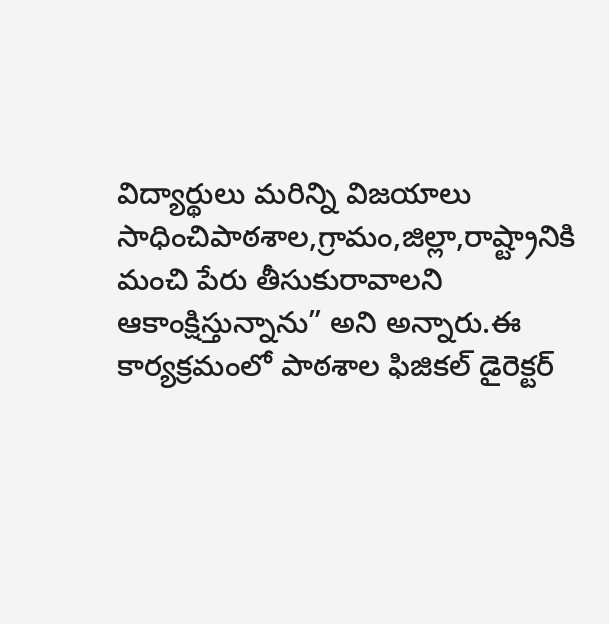విద్యార్థులు మరిన్ని విజయాలు సాధించిపాఠశాల,గ్రామం,జిల్లా,రాష్ట్రానికి మంచి పేరు తీసుకురావాలని ఆకాంక్షిస్తున్నాను” అని అన్నారు.ఈ కార్యక్రమంలో పాఠశాల ఫిజికల్ డైరెక్టర్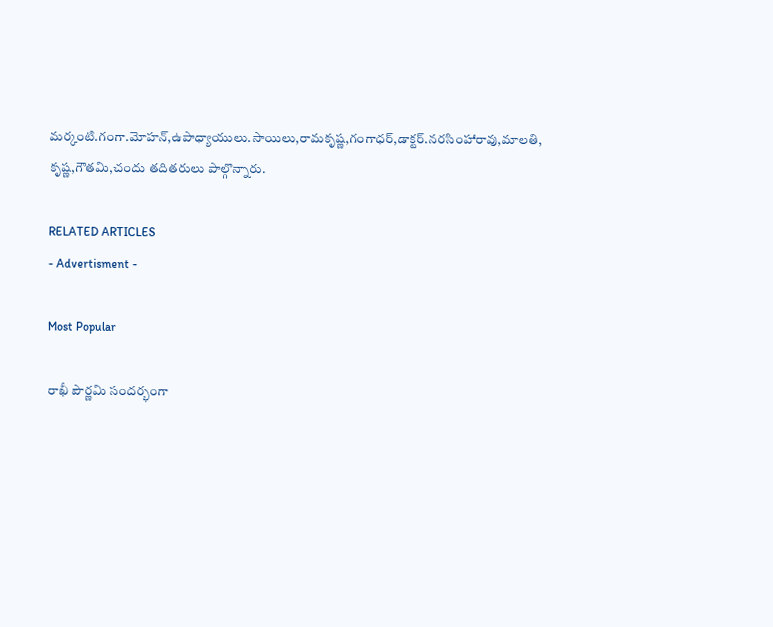మర్కంటి.గంగా.మోహన్,ఉపాధ్యాయులు.సాయిలు,రామకృష్ణ,గంగాధర్,డాక్టర్.నరసింహారావు,మాలతి, కృష్ణ,గౌతమి,చందు తదితరులు పాల్గొన్నారు.

RELATED ARTICLES
- Advertisment -

Most Popular

రాఖీ పౌర్ణమి సందర్భంగా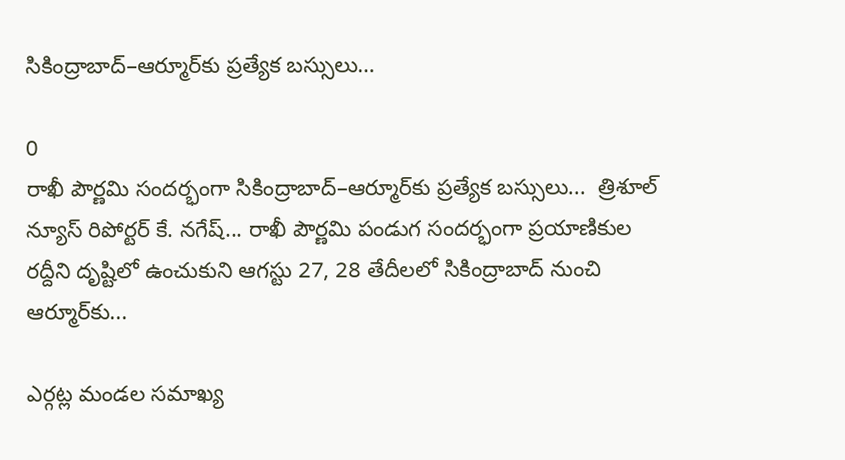సికింద్రాబాద్–ఆర్మూర్‌కు ప్రత్యేక బస్సులు…

0
రాఖీ పౌర్ణమి సందర్భంగా సికింద్రాబాద్–ఆర్మూర్‌కు ప్రత్యేక బస్సులు...  త్రిశూల్ న్యూస్ రిపోర్టర్ కే. నగేష్... రాఖీ పౌర్ణమి పండుగ సందర్భంగా ప్రయాణికుల రద్దీని దృష్టిలో ఉంచుకుని ఆగస్టు 27, 28 తేదీలలో సికింద్రాబాద్ నుంచి ఆర్మూర్‌కు...

ఎర్గట్ల మండల సమాఖ్య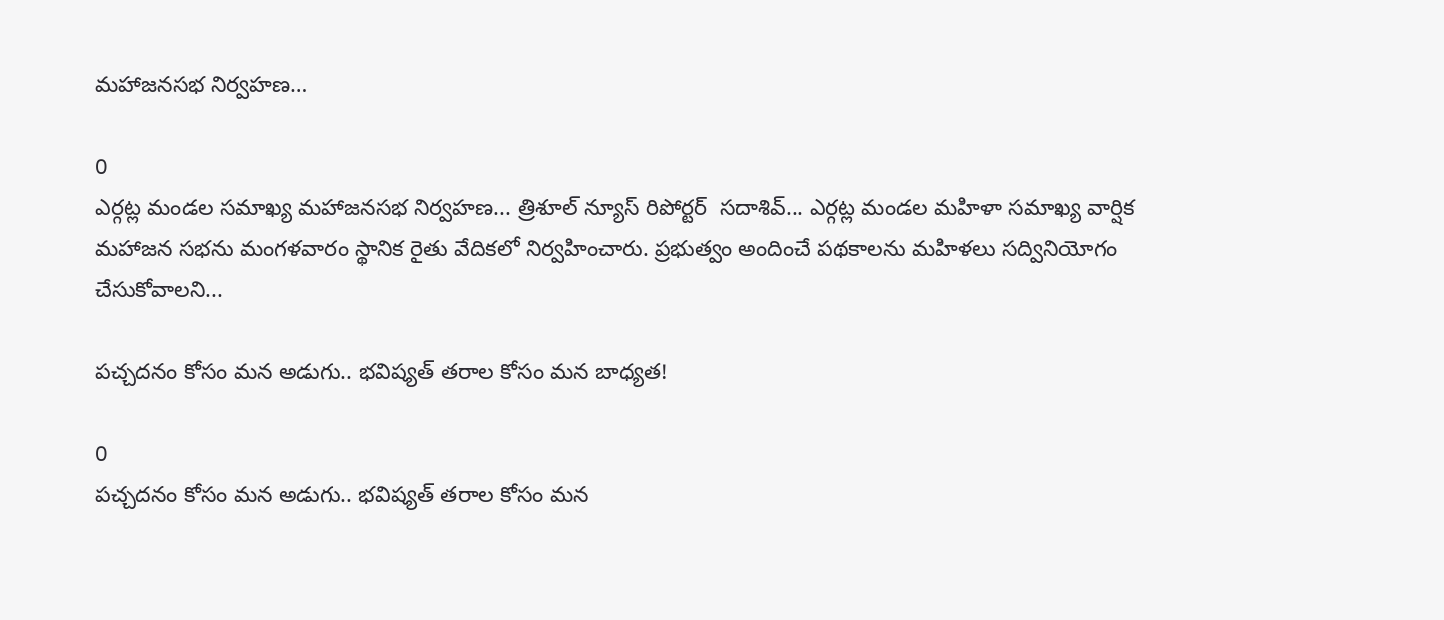మహాజనసభ నిర్వహణ…

0
ఎర్గట్ల మండల సమాఖ్య మహాజనసభ నిర్వహణ... త్రిశూల్ న్యూస్ రిపోర్టర్  సదాశివ్... ఎర్గట్ల మండల మహిళా సమాఖ్య వార్షిక మహాజన సభను మంగళవారం స్థానిక రైతు వేదికలో నిర్వహించారు. ప్రభుత్వం అందించే పథకాలను మహిళలు సద్వినియోగం చేసుకోవాలని...

పచ్చదనం కోసం మన అడుగు.. భవిష్యత్ తరాల కోసం మన బాధ్యత!

0
పచ్చదనం కోసం మన అడుగు.. భవిష్యత్ తరాల కోసం మన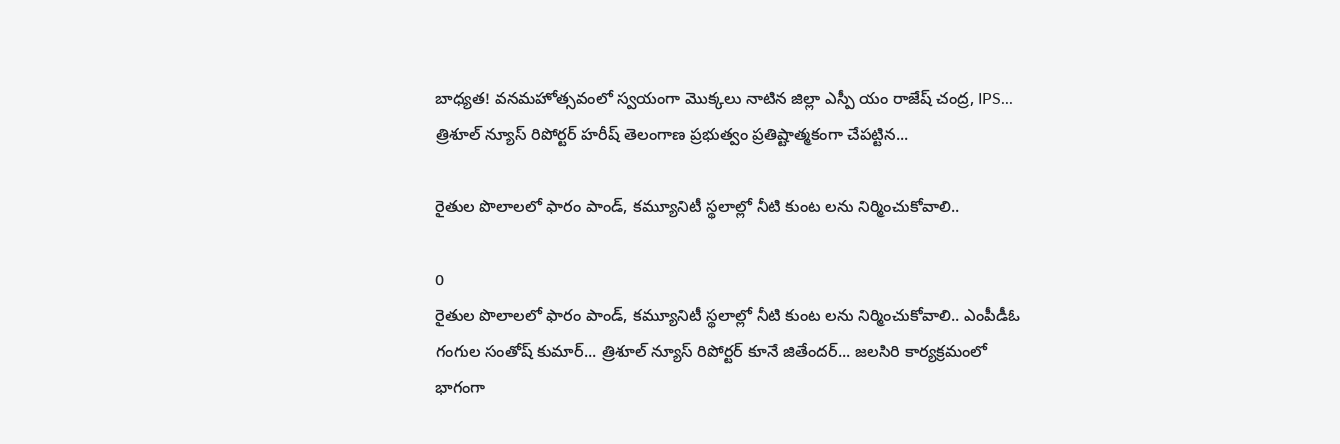బాధ్యత! వనమహోత్సవంలో స్వయంగా మొక్కలు నాటిన జిల్లా ఎస్పీ యం రాజేష్ చంద్ర, IPS... త్రిశూల్ న్యూస్ రిపోర్టర్ హరీష్ తెలంగాణ ప్రభుత్వం ప్రతిష్టాత్మకంగా చేపట్టిన...

రైతుల పొలాలలో ఫారం పాండ్, కమ్యూనిటీ స్థలాల్లో నీటి కుంట లను నిర్మించుకోవాలి..

0
రైతుల పొలాలలో ఫారం పాండ్, కమ్యూనిటీ స్థలాల్లో నీటి కుంట లను నిర్మించుకోవాలి.. ఎంపీడీఓ గంగుల సంతోష్ కుమార్... త్రిశూల్ న్యూస్ రిపోర్టర్ కూనే జితేందర్... జలసిరి కార్యక్రమంలో భాగంగా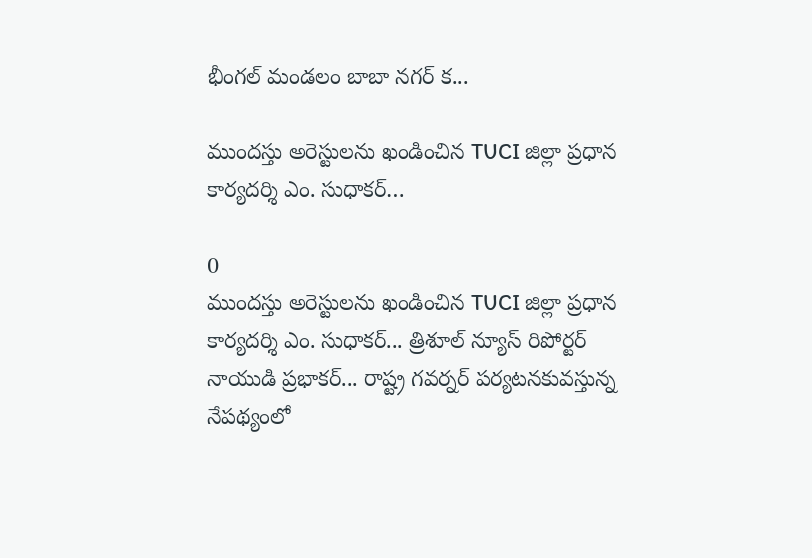భీంగల్ మండలం బాబా నగర్ క...

ముందస్తు అరెస్టులను ఖండించిన TUCI జిల్లా ప్రధాన కార్యదర్శి ఎం. సుధాకర్…

0
ముందస్తు అరెస్టులను ఖండించిన TUCI జిల్లా ప్రధాన కార్యదర్శి ఎం. సుధాకర్... త్రిశూల్ న్యూస్ రిపోర్టర్ నాయుడి ప్రభాకర్... రాష్ట్ర గవర్నర్ పర్యటనకువస్తున్న నేపథ్యంలో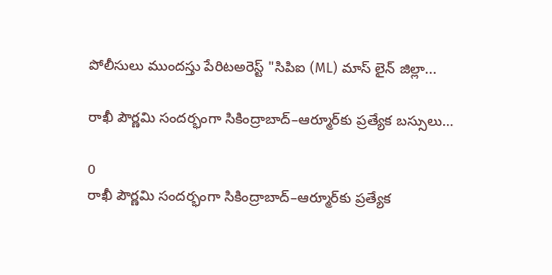పోలీసులు ముందస్తు పేరిటఅరెస్ట్ "సిపిఐ (ML) మాస్ లైన్ జిల్లా...

రాఖీ పౌర్ణమి సందర్భంగా సికింద్రాబాద్–ఆర్మూర్‌కు ప్రత్యేక బస్సులు…

0
రాఖీ పౌర్ణమి సందర్భంగా సికింద్రాబాద్–ఆర్మూర్‌కు ప్రత్యేక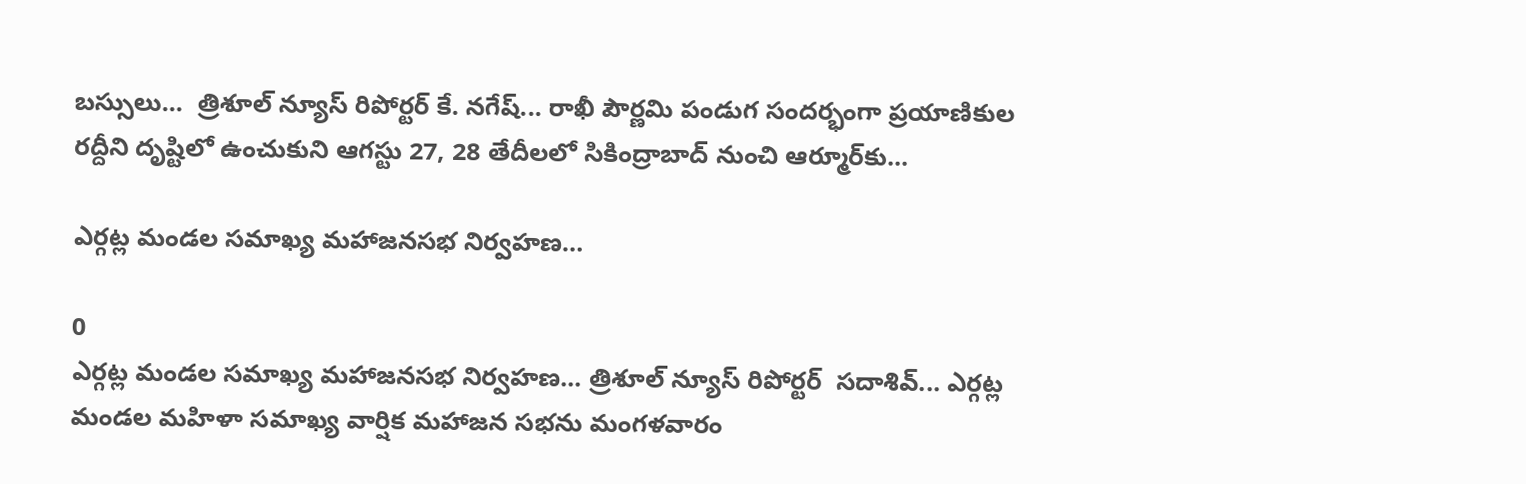బస్సులు...  త్రిశూల్ న్యూస్ రిపోర్టర్ కే. నగేష్... రాఖీ పౌర్ణమి పండుగ సందర్భంగా ప్రయాణికుల రద్దీని దృష్టిలో ఉంచుకుని ఆగస్టు 27, 28 తేదీలలో సికింద్రాబాద్ నుంచి ఆర్మూర్‌కు...

ఎర్గట్ల మండల సమాఖ్య మహాజనసభ నిర్వహణ…

0
ఎర్గట్ల మండల సమాఖ్య మహాజనసభ నిర్వహణ... త్రిశూల్ న్యూస్ రిపోర్టర్  సదాశివ్... ఎర్గట్ల మండల మహిళా సమాఖ్య వార్షిక మహాజన సభను మంగళవారం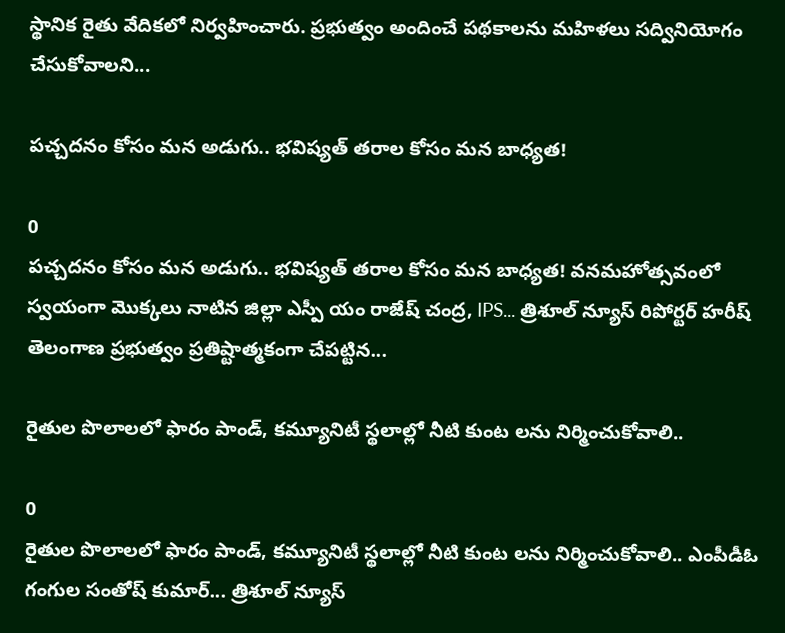స్థానిక రైతు వేదికలో నిర్వహించారు. ప్రభుత్వం అందించే పథకాలను మహిళలు సద్వినియోగం చేసుకోవాలని...

పచ్చదనం కోసం మన అడుగు.. భవిష్యత్ తరాల కోసం మన బాధ్యత!

0
పచ్చదనం కోసం మన అడుగు.. భవిష్యత్ తరాల కోసం మన బాధ్యత! వనమహోత్సవంలో స్వయంగా మొక్కలు నాటిన జిల్లా ఎస్పీ యం రాజేష్ చంద్ర, IPS... త్రిశూల్ న్యూస్ రిపోర్టర్ హరీష్ తెలంగాణ ప్రభుత్వం ప్రతిష్టాత్మకంగా చేపట్టిన...

రైతుల పొలాలలో ఫారం పాండ్, కమ్యూనిటీ స్థలాల్లో నీటి కుంట లను నిర్మించుకోవాలి..

0
రైతుల పొలాలలో ఫారం పాండ్, కమ్యూనిటీ స్థలాల్లో నీటి కుంట లను నిర్మించుకోవాలి.. ఎంపీడీఓ గంగుల సంతోష్ కుమార్... త్రిశూల్ న్యూస్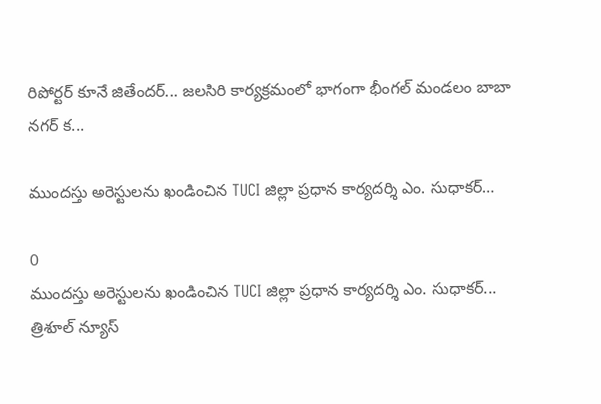రిపోర్టర్ కూనే జితేందర్... జలసిరి కార్యక్రమంలో భాగంగా భీంగల్ మండలం బాబా నగర్ క...

ముందస్తు అరెస్టులను ఖండించిన TUCI జిల్లా ప్రధాన కార్యదర్శి ఎం. సుధాకర్…

0
ముందస్తు అరెస్టులను ఖండించిన TUCI జిల్లా ప్రధాన కార్యదర్శి ఎం. సుధాకర్... త్రిశూల్ న్యూస్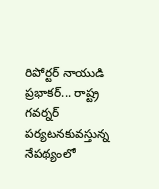రిపోర్టర్ నాయుడి ప్రభాకర్... రాష్ట్ర గవర్నర్ పర్యటనకువస్తున్న నేపథ్యంలో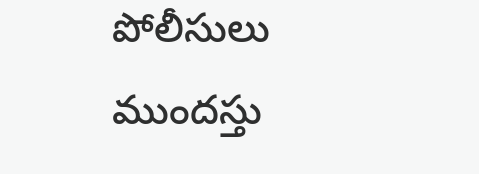పోలీసులు ముందస్తు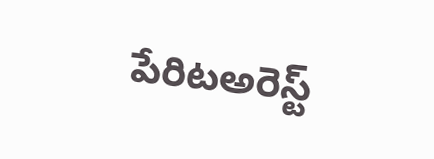పేరిటఅరెస్ట్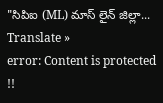"సిపిఐ (ML) మాస్ లైన్ జిల్లా...
Translate »
error: Content is protected !!